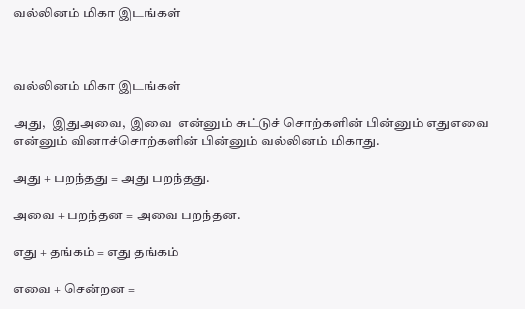வல்லினம் மிகா இடங்கள்



வல்லினம் மிகா இடங்கள்

அது,  இதுஅவை,  இவை  என்னும் சுட்டுச் சொற்களின் பின்னும் எதுஎவை என்னும் வினாச்சொற்களின் பின்னும் வல்லினம் மிகாது.

அது + பறந்தது = அது பறந்தது.

அவை + பறந்தன = அவை பறந்தன.

எது + தங்கம் = எது தங்கம்

எவை + சென்றன =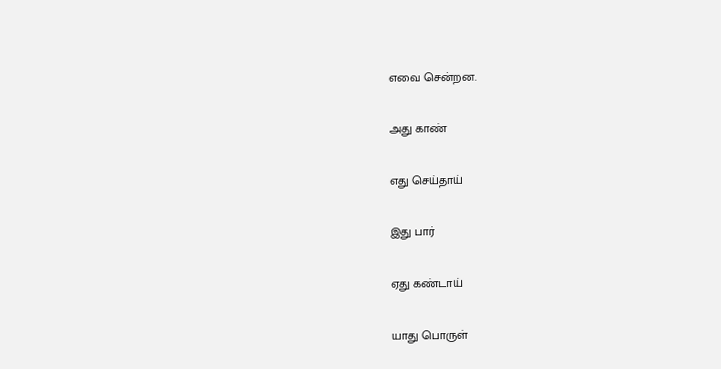எவை சென்றன.

அது காண்

எது செய்தாய்

இது பார்

ஏது கண்டாய்

யாது பொருள்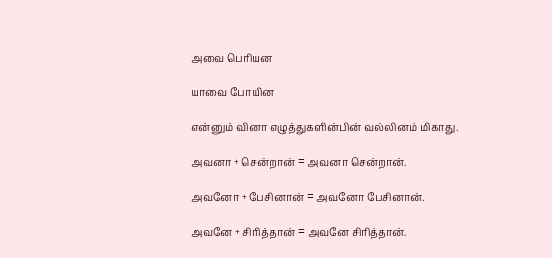அவை பெரியன

யாவை போயின

என்னும் வினா எழுத்துகளின்பின் வல்லினம் மிகாது.

அவனா + சென்றான் = அவனா சென்றான்.

அவனோ + பேசினான் = அவனோ பேசினான்.

அவனே + சிரித்தான் = அவனே சிரித்தான்.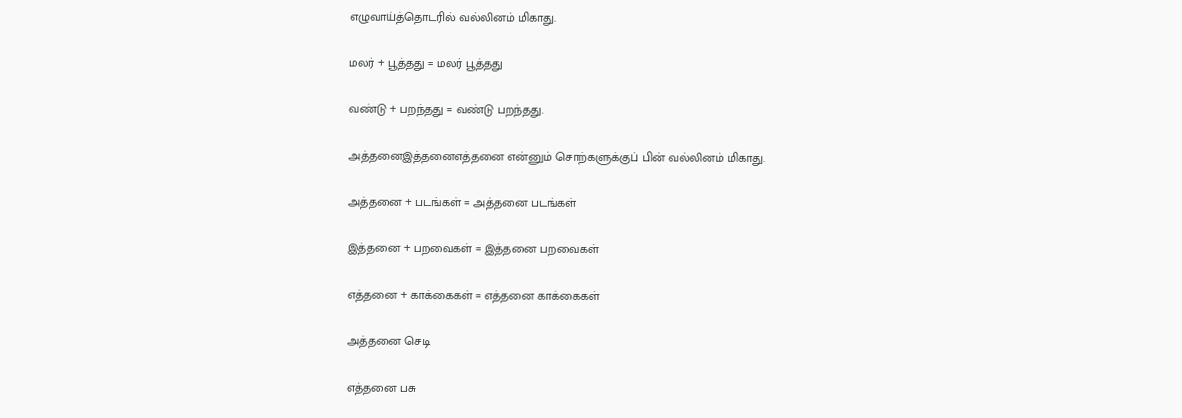எழுவாய்த்தொடரில் வல்லினம் மிகாது.

மலர் + பூத்தது = மலர் பூத்தது

வண்டு + பறந்தது = வண்டு பறந்தது.

அத்தனைஇத்தனைஎத்தனை என்னும் சொற்களுக்குப் பின் வல்லினம் மிகாது.

அத்தனை + படங்கள் = அத்தனை படங்கள்

இத்தனை + பறவைகள் = இத்தனை பறவைகள்

எத்தனை + காக்கைகள் = எத்தனை காக்கைகள்

அத்தனை செடி

எத்தனை பசு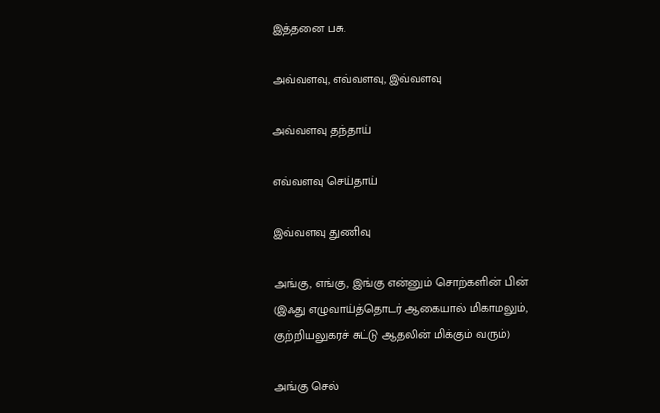இத்தனை பசு.

அவ்வளவு, எவ்வளவு, இவ்வளவு

அவ்வளவு தந்தாய்

எவ்வளவு செய்தாய்

இவ்வளவு துணிவு

அங்கு, எங்கு, இங்கு என்னும் சொற்களின் பின் (இஃது எழுவாய்த்தொடர் ஆகையால் மிகாமலும், குற்றியலுகரச் சுட்டு ஆதலின் மிக்கும் வரும்)

அங்கு செல்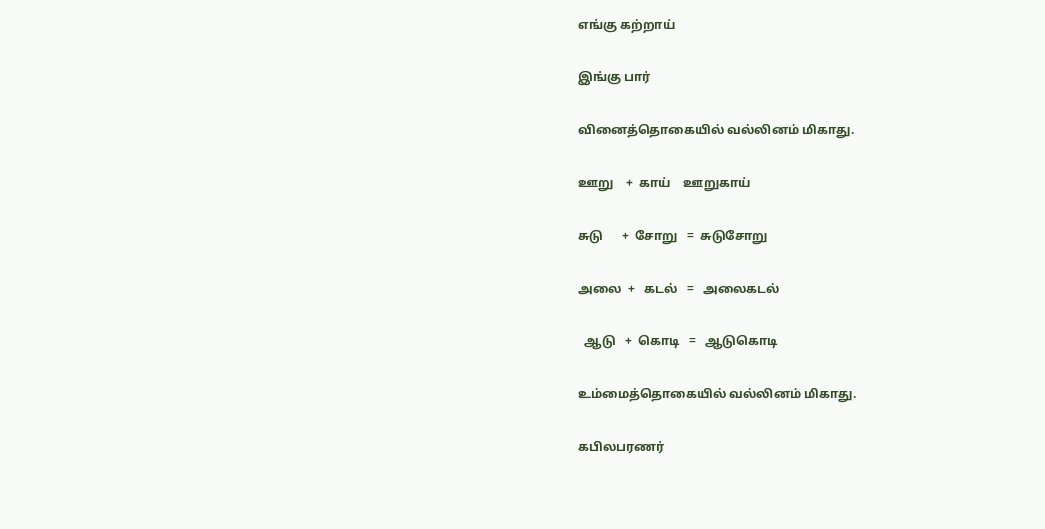எங்கு கற்றாய்

இங்கு பார்

வினைத்தொகையில் வல்லினம் மிகாது.

ஊறு    +  காய்    ஊறுகாய்

சுடு      +  சோறு   =  சுடுசோறு

அலை  +   கடல்   =   அலைகடல்

  ஆடு   +  கொடி   =   ஆடுகொடி

உம்மைத்தொகையில் வல்லினம் மிகாது.

கபிலபரணர்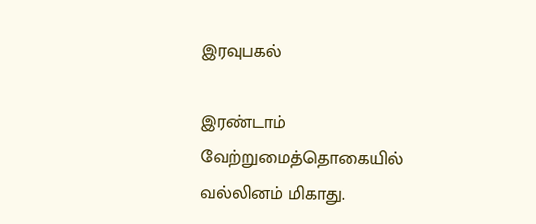இரவுபகல்

இரண்டாம் வேற்றுமைத்தொகையில் வல்லினம் மிகாது.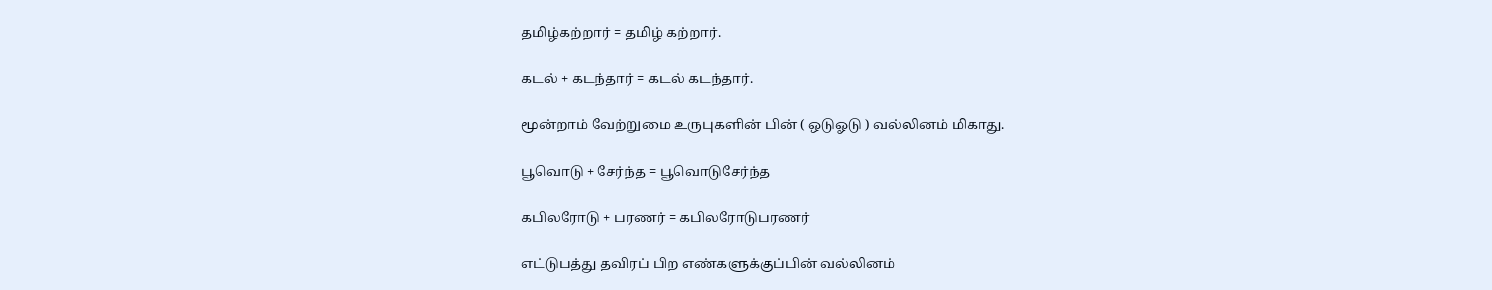தமிழ்கற்றார் = தமிழ் கற்றார்.

கடல் + கடந்தார் = கடல் கடந்தார்.

மூன்றாம் வேற்றுமை உருபுகளின் பின் ( ஒடுஓடு ) வல்லினம் மிகாது.

பூவொடு + சேர்ந்த = பூவொடுசேர்ந்த

கபிலரோடு + பரணர் = கபிலரோடுபரணர்

எட்டுபத்து தவிரப் பிற எண்களுக்குப்பின் வல்லினம்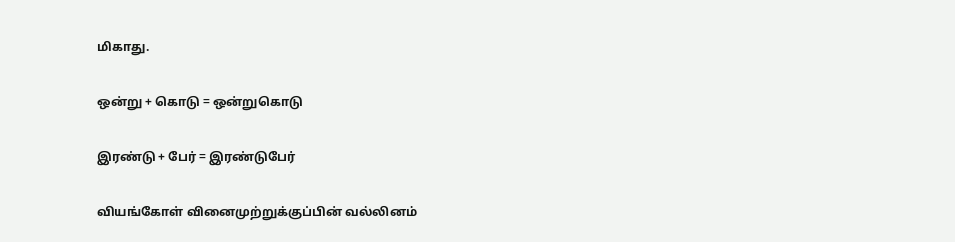மிகாது.

ஒன்று + கொடு = ஒன்றுகொடு

இரண்டு + பேர் = இரண்டுபேர்

வியங்கோள் வினைமுற்றுக்குப்பின் வல்லினம்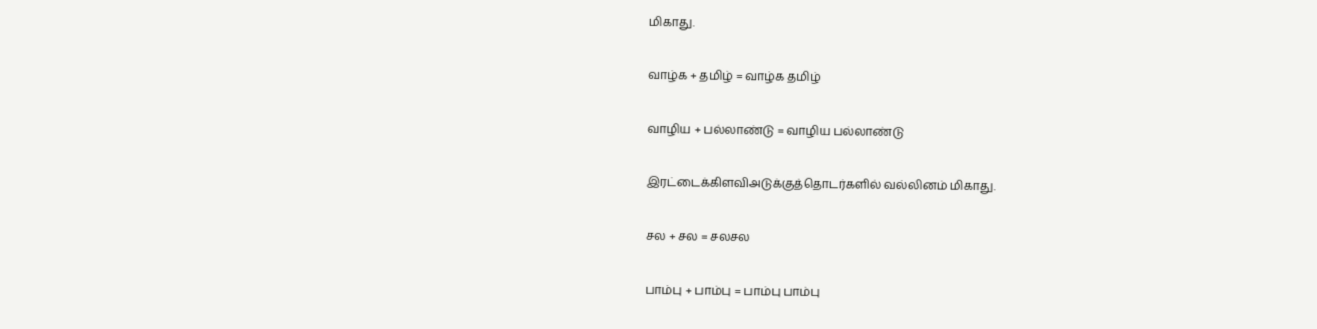மிகாது.

வாழ்க + தமிழ் = வாழ்க தமிழ்

வாழிய + பல்லாண்டு = வாழிய பல்லாண்டு

இரட்டைக்கிளவிஅடுக்குத்தொடர்களில் வல்லினம் மிகாது.

சல + சல = சலசல

பாம்பு + பாம்பு = பாம்பு பாம்பு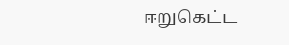ஈறுகெட்ட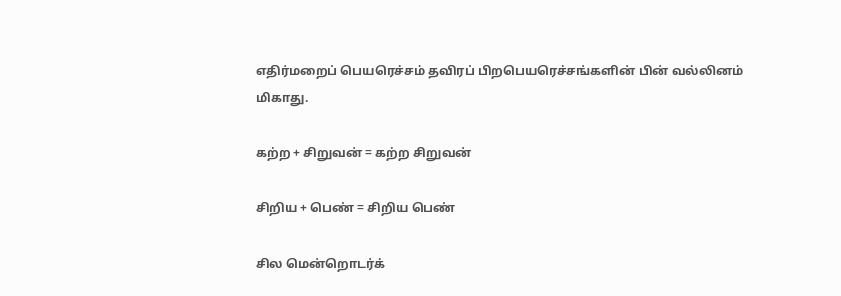எதிர்மறைப் பெயரெச்சம் தவிரப் பிறபெயரெச்சங்களின் பின் வல்லினம் மிகாது.

கற்ற + சிறுவன் = கற்ற சிறுவன்

சிறிய + பெண் = சிறிய பெண்

சில மென்றொடர்க்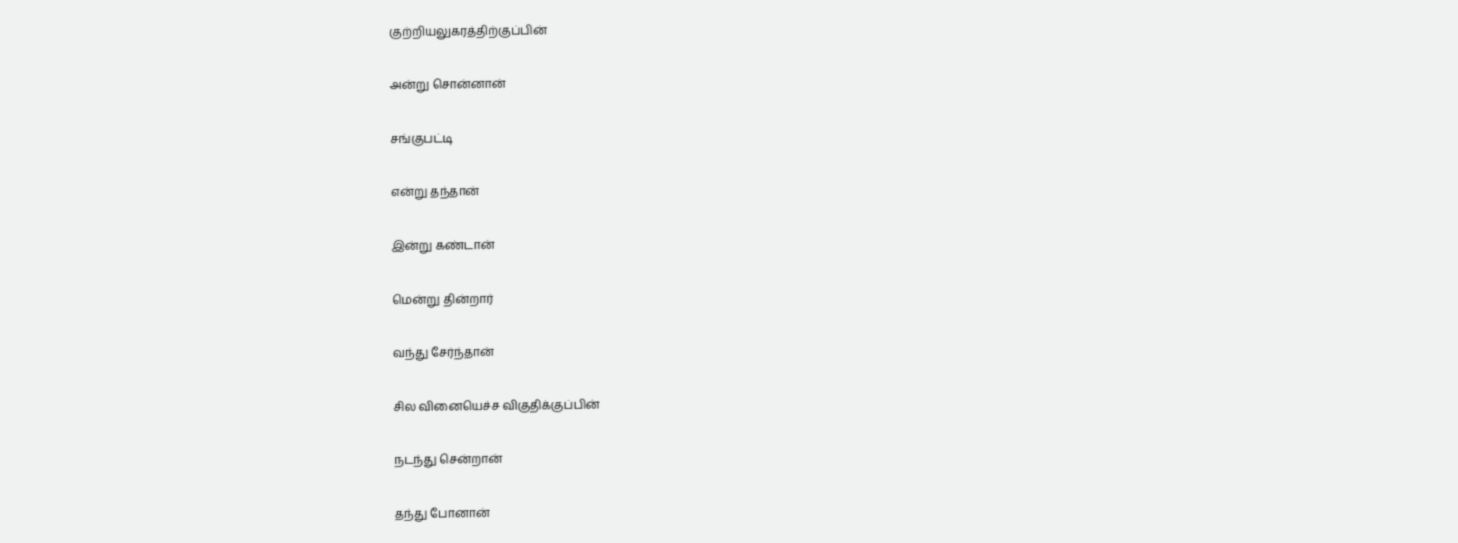குற்றியலுகரத்திற்குப்பின்

அன்று சொன்னான்

சங்குபட்டி

என்று தந்தான்

இன்று கண்டான்

மென்று தின்றார்

வந்து சேர்ந்தான்

சில வினையெச்ச விகுதிக்குப்பின்

நடந்து சென்றான்

தந்து போனான்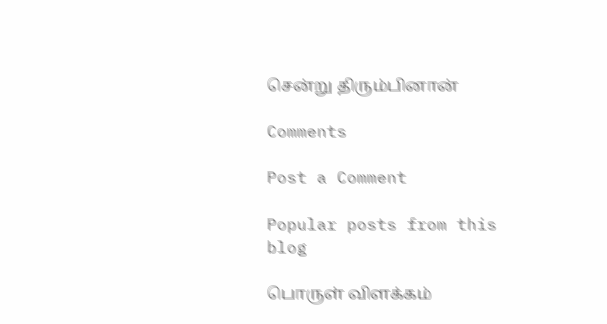சென்று திரும்பினான்

Comments

Post a Comment

Popular posts from this blog

பொருள் விளக்கம்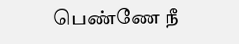பெண்ணே நீ